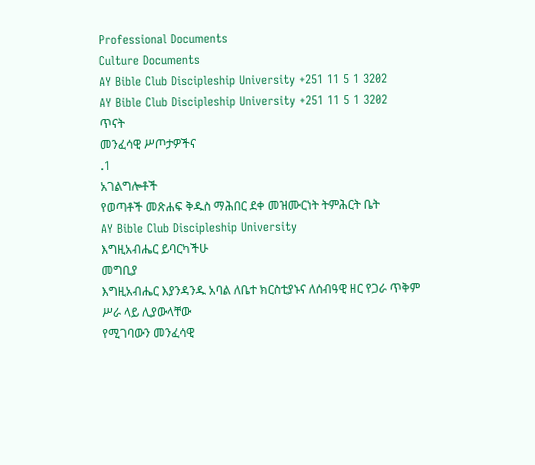Professional Documents
Culture Documents
AY Bible Club Discipleship University +251 11 5 1 3202
AY Bible Club Discipleship University +251 11 5 1 3202
ጥናት
መንፈሳዊ ሥጦታዎችና
.1
አገልግሎቶች
የወጣቶች መጽሐፍ ቅዱስ ማሕበር ደቀ መዝሙርነት ትምሕርት ቤት
AY Bible Club Discipleship University
እግዚአብሔር ይባርካችሁ
መግቢያ
እግዚአብሔር እያንዳንዱ አባል ለቤተ ክርስቲያኑና ለሰብዓዊ ዘር የጋራ ጥቅም ሥራ ላይ ሊያውላቸው
የሚገባውን መንፈሳዊ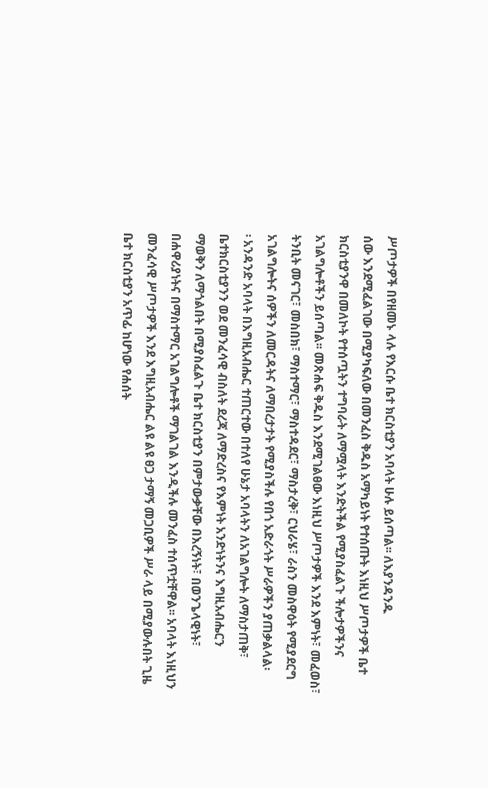ሥጦታዎች በየዘመኑ ላሉ የእርሱ ቤተ ክርስቲያን አባላት ሁሉ ይሰጣል፡፡ ለእያንዳንዱ
ሰው እንደሚፈልገው በሚያካፍለው በመንፈስ ቅዱስ አማካይነት የተሰጡት እነዚህ ሥጦታዎች ቤተ
ክርስቲያንዋ በመለኮት የተሰጧትን ተግባራት ለማሟላት እንድትችል የሚያስፈልጉ ችሎታዎችንና
አገልግሎቶችን ይሰጣል፡፡ መጽሐፍ ቅዱስ እንደሚገልፀው እነዚህ ሥጦታዎች እንደ እምነት፣ መፈወስ፣
ትንቢት መናገር፣ መስበክ፣ ማስተማር፣ ማስተዳደር፣ ማስታረቅ፣ ርህራሄ፣ ራስን መስዋዕት የሚያደርግ
አገልግሎትና ሰዎችን ለመርዳትና ለማበረታታት የሚያስችሉ የበጎ አድራጎት ሥራዎችን ያጠቃልላል፡
፡ አንዳንድ አባላት በእግዚአብሔር ተጠርተው በተለየ ሁኔታ አባላትን ለአገልግሎት ለማስታጠቅ፣
ቤተክርስቲያንን ወደ መንፈሳዊ ብስለት ደረጃ ለማድረስና የእምነት አንድነትንና እግዚአብሔርን
ማወቅን ለማጎልበት በሚያስፈልጉ ቤተ ክርስቲያን በምታውቃቸው በእረኝነት፣ በወንጌላዊነት፣
በሐዋሪያነትና በማስተማር አገልግሎቶች ማገልገል እንዲችሉ መንፈስ ተሰጥቷቸዋል፡፡ አባላት እነዚህን
መንፈሳዊ ሥጦታዎች እንደ እግዚአብሔር ልዩ ልዩ ፀጋ ታማኝ መጋቢዎች ሥራ ላይ በሚያውሉበት ጊዜ
ቤተ ክርስቲያን አጥፊ ከሆነው የሐሰት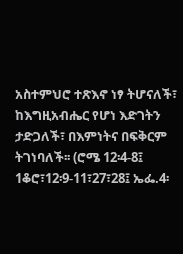አስተምህሮ ተጽእኖ ነፃ ትሆናለች፣ ከእግዚአብሔር የሆነ እድገትን
ታድጋለች፣ በእምነትና በፍቅርም ትገነባለች፡፡ (ሮሜ 12፡4-8፤ 1ቆሮ፣12፡9-11፣27፣28፤ ኤፌ.4፡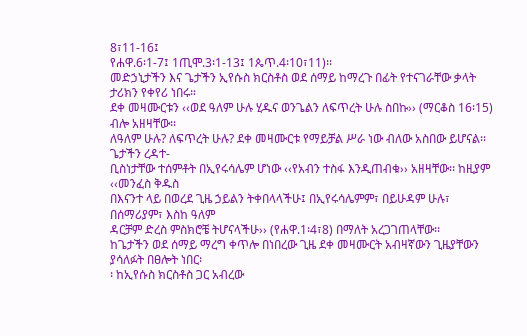8፣11-16፤
የሐዋ.6፡1-7፤ 1ጢሞ.3፡1-13፤ 1ጴጥ.4፡10፣11)፡፡
መድኃኒታችን እና ጌታችን ኢየሱስ ክርስቶስ ወደ ሰማይ ከማረጉ በፊት የተናገራቸው ቃላት ታሪክን የቀየሪ ነበሩ።
ደቀ መዛሙርቱን ‹‹ወደ ዓለም ሁሉ ሂዱና ወንጌልን ለፍጥረት ሁሉ ስበኩ›› (ማርቆስ 16፡15) ብሎ አዘዛቸው፡፡
ለዓለም ሁሉ? ለፍጥረት ሁሉ? ደቀ መዛሙርቱ የማይቻል ሥራ ነው ብለው አስበው ይሆናል፡፡ ጌታችን ረዳተ-
ቢስነታቸው ተሰምቶት በኢየሩሳሌም ሆነው ‹‹የአብን ተስፋ እንዲጠብቁ›› አዘዛቸው፡፡ ከዚያም ‹‹መንፈስ ቅዱስ
በእናንተ ላይ በወረደ ጊዜ ኃይልን ትቀበላላችሁ፤ በኢየሩሳሌምም፣ በይሁዳም ሁሉ፣ በሰማሪያም፣ እስከ ዓለም
ዳርቻም ድረስ ምስክሮቼ ትሆናላችሁ›› (የሐዋ.1፡4፣8) በማለት አረጋገጠላቸው፡፡
ከጌታችን ወደ ሰማይ ማረግ ቀጥሎ በነበረው ጊዜ ደቀ መዛሙርት አብዛኛውን ጊዜያቸውን ያሳለፉት በፀሎት ነበር፡
፡ ከኢየሱስ ክርስቶስ ጋር አብረው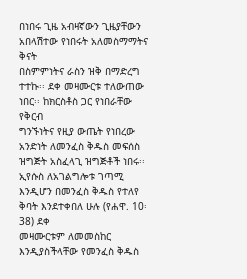በነበሩ ጊዜ አብዛኛውን ጊዜያቸውን አበላሽተው የነበሩት አለመስማማትና ቅናት
በስምምነትና ራስን ዝቅ በማድረግ ተተኩ፡፡ ደቀ መዛሙርቱ ተለውጠው ነበር፡፡ ከክርስቶስ ጋር የነበራቸው የቅርብ
ግንኙነትና የዚያ ውጤት የነበረው አንድነት ለመንፈስ ቅዱስ መፍሰስ ዝግጅት አስፈላጊ ዝግጅቶች ነበሩ፡፡
ኢየሱስ ለአገልግሎቱ ገጣሚ እንዲሆን በመንፈስ ቅዱስ የተለየ ቅባት እንደተቀበለ ሁሉ (የሐዋ. 10፡38) ደቀ
መዛሙርቱም ለመመስከር እንዲያስችላቸው የመንፈስ ቅዱስ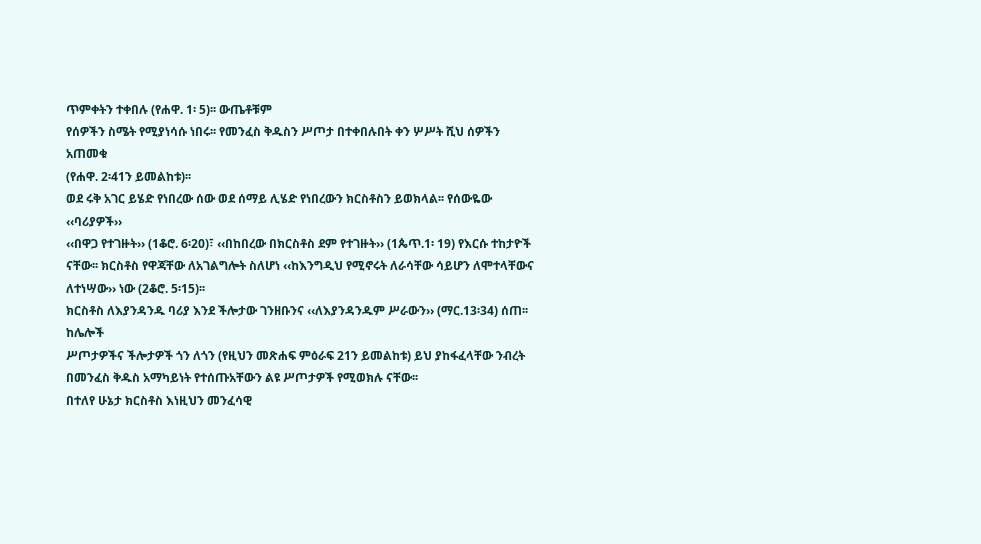ጥምቀትን ተቀበሉ (የሐዋ. 1፡ 5)፡፡ ውጤቶቹም
የሰዎችን ስሜት የሚያነሳሱ ነበሩ፡፡ የመንፈስ ቅዱስን ሥጦታ በተቀበሉበት ቀን ሦሥት ሺህ ሰዎችን አጠመቁ
(የሐዋ. 2፡41ን ይመልከቱ)፡፡
ወደ ሩቅ አገር ይሄድ የነበረው ሰው ወደ ሰማይ ሊሄድ የነበረውን ክርስቶስን ይወክላል፡፡ የሰውዬው ‹‹ባሪያዎች››
‹‹በዋጋ የተገዙት›› (1ቆሮ. 6፡20)፣ ‹‹በከበረው በክርስቶስ ደም የተገዙት›› (1ጴጥ.1፡ 19) የእርሱ ተከታዮች
ናቸው፡፡ ክርስቶስ የዋጃቸው ለአገልግሎት ስለሆነ ‹‹ከእንግዲህ የሚኖሩት ለራሳቸው ሳይሆን ለሞተላቸውና
ለተነሣው›› ነው (2ቆሮ. 5፡15)፡፡
ክርስቶስ ለእያንዳንዱ ባሪያ እንደ ችሎታው ገንዘቡንና ‹‹ለእያንዳንዱም ሥራውን›› (ማር.13፡34) ሰጠ፡፡ ከሌሎች
ሥጦታዎችና ችሎታዎች ጎን ለጎን (የዚህን መጽሐፍ ምዕራፍ 21ን ይመልከቱ) ይህ ያከፋፈላቸው ንብረት
በመንፈስ ቅዱስ አማካይነት የተሰጡአቸውን ልዩ ሥጦታዎች የሚወክሉ ናቸው፡፡
በተለየ ሁኔታ ክርስቶስ እነዚህን መንፈሳዊ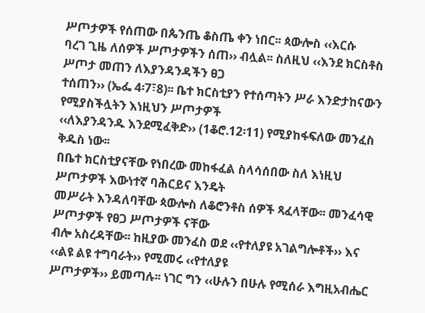ሥጦታዎች የሰጠው በጴንጤ ቆስጤ ቀን ነበር፡፡ ጳውሎስ ‹‹እርሱ
ባረገ ጊዜ ለሰዎች ሥጦታዎችን ሰጠ›› ብሏል፡፡ ስለዚህ ‹‹እንደ ክርስቶስ ሥጦታ መጠን ለእያንዳንዳችን ፀጋ
ተሰጠን›› (ኤፌ 4፡7፣8)፡፡ ቤተ ክርስቲያን የተሰጣትን ሥራ እንድታከናውን የሚያስችሏትን እነዚህን ሥጦታዎች
‹‹ለእያንዳንዱ እንደሚፈቅድ›› (1ቆሮ.12፡11) የሚያከፋፍለው መንፈስ ቅዱስ ነው፡፡
በቤተ ክርስቲያናቸው የነበረው መከፋፈል ስላሳሰበው ስለ እነዚህ ሥጦታዎች እውነተኛ ባሕርይና እንዴት
መሥራት እንዳለባቸው ጳውሎስ ለቆሮንቶስ ሰዎች ጻፈላቸው፡፡ መንፈሳዊ ሥጦታዎች የፀጋ ሥጦታዎች ናቸው
ብሎ አስረዳቸው፡፡ ከዚያው መንፈስ ወደ ‹‹የተለያዩ አገልግሎቶች›› እና ‹‹ልዩ ልዩ ተግባራት›› የሚመሩ ‹‹የተለያዩ
ሥጦታዎች›› ይመጣሉ፡፡ ነገር ግን ‹‹ሁሉን በሁሉ የሚሰራ እግዚአብሔር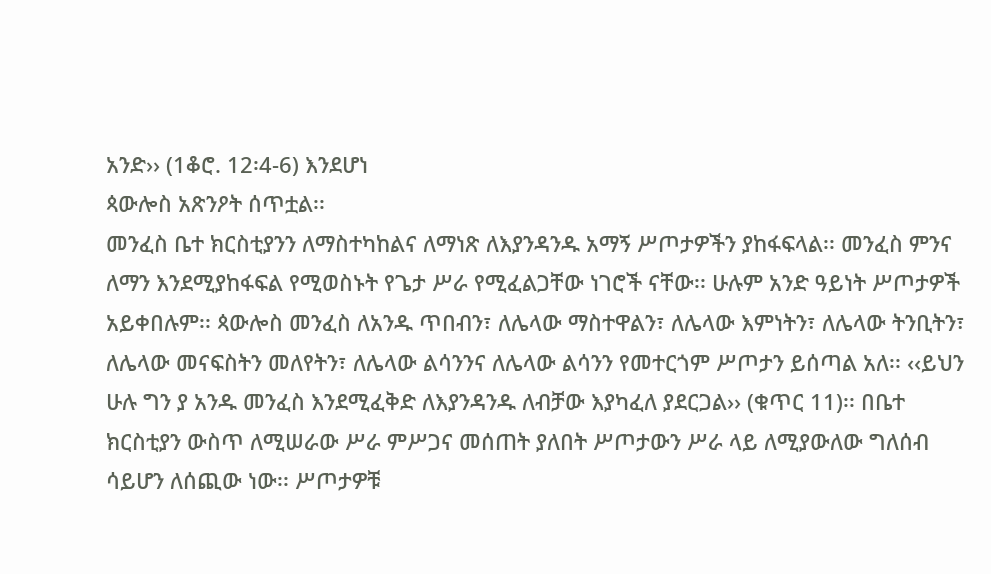አንድ›› (1ቆሮ. 12፡4-6) እንደሆነ
ጳውሎስ አጽንዖት ሰጥቷል፡፡
መንፈስ ቤተ ክርስቲያንን ለማስተካከልና ለማነጽ ለእያንዳንዱ አማኝ ሥጦታዎችን ያከፋፍላል፡፡ መንፈስ ምንና
ለማን እንደሚያከፋፍል የሚወስኑት የጌታ ሥራ የሚፈልጋቸው ነገሮች ናቸው፡፡ ሁሉም አንድ ዓይነት ሥጦታዎች
አይቀበሉም፡፡ ጳውሎስ መንፈስ ለአንዱ ጥበብን፣ ለሌላው ማስተዋልን፣ ለሌላው እምነትን፣ ለሌላው ትንቢትን፣
ለሌላው መናፍስትን መለየትን፣ ለሌላው ልሳንንና ለሌላው ልሳንን የመተርጎም ሥጦታን ይሰጣል አለ፡፡ ‹‹ይህን
ሁሉ ግን ያ አንዱ መንፈስ እንደሚፈቅድ ለእያንዳንዱ ለብቻው እያካፈለ ያደርጋል›› (ቁጥር 11)፡፡ በቤተ
ክርስቲያን ውስጥ ለሚሠራው ሥራ ምሥጋና መሰጠት ያለበት ሥጦታውን ሥራ ላይ ለሚያውለው ግለሰብ
ሳይሆን ለሰጪው ነው፡፡ ሥጦታዎቹ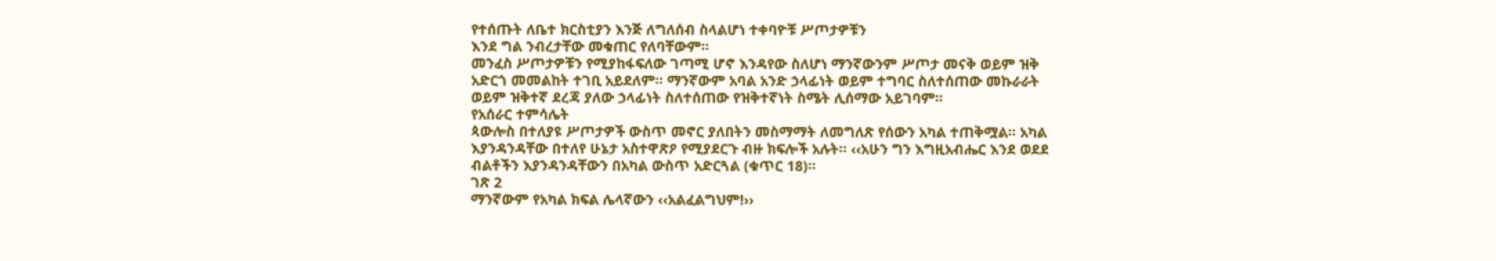የተሰጡት ለቤተ ክርስቲያን እንጅ ለግለሰብ ስላልሆነ ተቀባዮቹ ሥጦታዎቹን
እንደ ግል ንብረታቸው መቁጠር የለባቸውም፡፡
መንፈስ ሥጦታዎቹን የሚያከፋፍለው ገጣሚ ሆኖ እንዳየው ስለሆነ ማንኛውንም ሥጦታ መናቅ ወይም ዝቅ
አድርጎ መመልከት ተገቢ አይደለም፡፡ ማንኛውም አባል አንድ ኃላፊነት ወይም ተግባር ስለተሰጠው መኩራራት
ወይም ዝቅተኛ ደረጃ ያለው ኃላፊነት ስለተሰጠው የዝቅተኛነት ስሜት ሊሰማው አይገባም፡፡
የአሰራር ተምሳሌት
ጳውሎስ በተለያዩ ሥጦታዎች ውስጥ መኖር ያለበትን መስማማት ለመግለጽ የሰውን አካል ተጠቅሟል፡፡ አካል
እያንዳንዳቸው በተለየ ሁኔታ አስተዋጽዖ የሚያደርጉ ብዙ ክፍሎች አሉት፡፡ ‹‹አሁን ግን እግዚአብሔር እንደ ወደደ
ብልቶችን እያንዳንዳቸውን በአካል ውስጥ አድርጓል (ቁጥር 18)፡፡
ገጽ 2
ማንኛውም የአካል ክፍል ሌላኛውን ‹‹አልፈልግህም!››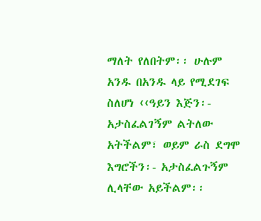ማለት የለበትም፡፡ ሁሉም አንዱ በአንዱ ላይ የሚደገፍ
ስለሆነ ‹‹ዓይን እጅን፡- አታስፈልገኝም ልትለው አትችልም፣ ወይም ራስ ደግሞ እግሮችን፡- አታስፈልጉኝም
ሊላቸው አይችልም፡፡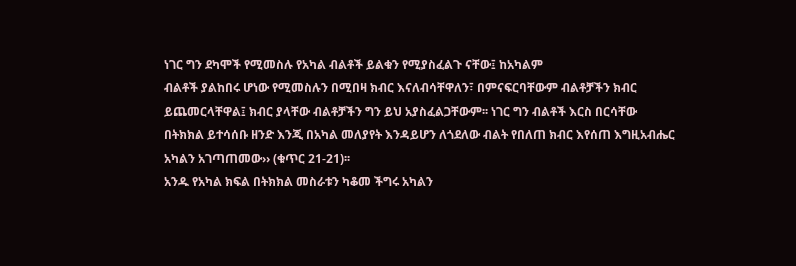ነገር ግን ደካሞች የሚመስሉ የአካል ብልቶች ይልቁን የሚያስፈልጉ ናቸው፤ ከአካልም
ብልቶች ያልከበሩ ሆነው የሚመስሉን በሚበዛ ክብር እናለብሳቸዋለን፣ በምናፍርባቸውም ብልቶቻችን ክብር
ይጨመርላቸዋል፤ ክብር ያላቸው ብልቶቻችን ግን ይህ አያስፈልጋቸውም፡፡ ነገር ግን ብልቶች እርስ በርሳቸው
በትክክል ይተሳሰቡ ዘንድ እንጂ በአካል መለያየት እንዳይሆን ለጎደለው ብልት የበለጠ ክብር እየሰጠ እግዚአብሔር
አካልን አገጣጠመው›› (ቁጥር 21-21)፡፡
አንዱ የአካል ክፍል በትክክል መስራቱን ካቆመ ችግሩ አካልን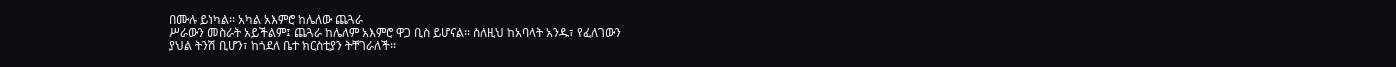በሙሉ ይነካል፡፡ አካል አእምሮ ከሌለው ጨጓራ
ሥራውን መስራት አይችልም፤ ጨጓራ ከሌለም አእምሮ ዋጋ ቢስ ይሆናል፡፡ ስለዚህ ከአባላት አንዱ፣ የፈለገውን
ያህል ትንሽ ቢሆን፣ ከጎደለ ቤተ ክርስቲያን ትቸገራለች፡፡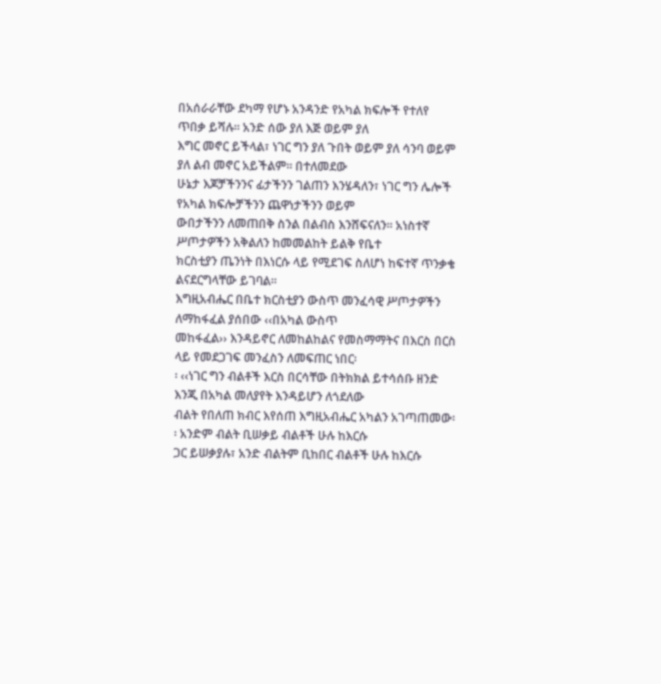በአሰራራቸው ደካማ የሆኑ አንዳንድ የአካል ክፍሎች የተለየ ጥበቃ ይሻሉ፡፡ አንድ ሰው ያለ እጅ ወይም ያለ
እግር መኖር ይችላል፣ ነገር ግን ያለ ጉበት ወይም ያለ ሳንባ ወይም ያለ ልብ መኖር አይችልም፡፡ በተለመደው
ሁኔታ እጆቻችንንና ፊታችንን ገልጠን እንሄዳለን፣ ነገር ግን ሌሎች የአካል ክፍሎቻችንን ጨዋነታችንን ወይም
ውበታችንን ለመጠበቅ ስንል በልብስ እንሸፍናለን፡፡ አነስተኛ ሥጦታዎችን አቅልለን ከመመልከት ይልቅ የቤተ
ክርስቲያን ጤንነት በእነርሱ ላይ የሚደገፍ ስለሆነ ከፍተኛ ጥንቃቄ ልናደርግላቸው ይገባል፡፡
እግዚአብሔር በቤተ ክርስቲያን ውስጥ መንፈሳዊ ሥጦታዎችን ለማከፋፈል ያሰበው ‹‹በአካል ውስጥ
መከፋፈል›› እንዳይኖር ለመከልከልና የመስማማትና በእርስ በርስ ላይ የመደጋገፍ መንፈስን ለመፍጠር ነበር፡
፡ ‹‹ነገር ግን ብልቶች እርስ በርሳቸው በትክክል ይተሳሰቡ ዘንድ እንጂ በአካል መለያየት እንዳይሆን ለጎደለው
ብልት የበለጠ ክብር እየሰጠ እግዚአብሔር አካልን አገጣጠመው፡፡ አንድም ብልት ቢሠቃይ ብልቶች ሁሉ ከእርሱ
ጋር ይሠቃያሉ፣ አንድ ብልትም ቢከበር ብልቶች ሁሉ ከእርሱ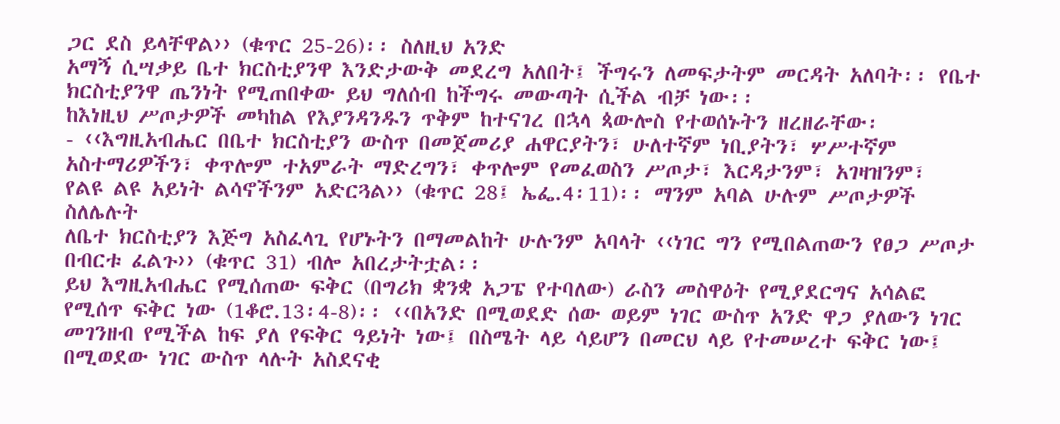ጋር ደስ ይላቸዋል›› (ቁጥር 25-26)፡፡ ስለዚህ አንድ
አማኝ ሲሣቃይ ቤተ ክርስቲያንዋ እንድታውቅ መደረግ አለበት፤ ችግሩን ለመፍታትም መርዳት አለባት፡፡ የቤተ
ክርስቲያንዋ ጤንነት የሚጠበቀው ይህ ግለሰብ ከችግሩ መውጣት ሲችል ብቻ ነው፡፡
ከእነዚህ ሥጦታዎች መካከል የእያንዳንዱን ጥቅም ከተናገረ በኋላ ጳውሎስ የተወሰኑትን ዘረዘራቸው፡
- ‹‹እግዚአብሔር በቤተ ክርስቲያን ውስጥ በመጀመሪያ ሐዋርያትን፣ ሁለተኛም ነቢያትን፣ ሦሥተኛም
አስተማሪዎችን፣ ቀጥሎም ተአምራት ማድረግን፣ ቀጥሎም የመፈወስን ሥጦታ፣ እርዳታንም፣ አገዛዝንም፣
የልዩ ልዩ አይነት ልሳኖችንም አድርጓል›› (ቁጥር 28፤ ኤፌ.4፡11)፡፡ ማንም አባል ሁሉም ሥጦታዎች ስለሌሉት
ለቤተ ክርስቲያን እጅግ አስፈላጊ የሆኑትን በማመልከት ሁሉንም አባላት ‹‹ነገር ግን የሚበልጠውን የፀጋ ሥጦታ
በብርቱ ፈልጉ›› (ቁጥር 31) ብሎ አበረታትቷል፡፡
ይህ እግዚአብሔር የሚሰጠው ፍቅር (በግሪክ ቋንቋ አጋፔ የተባለው) ራስን መስዋዕት የሚያደርግና አሳልፎ
የሚሰጥ ፍቅር ነው (1ቆሮ.13፡4-8)፡፡ ‹‹በአንድ በሚወደድ ሰው ወይም ነገር ውስጥ አንድ ዋጋ ያለውን ነገር
መገንዘብ የሚችል ከፍ ያለ የፍቅር ዓይነት ነው፤ በስሜት ላይ ሳይሆን በመርህ ላይ የተመሠረተ ፍቅር ነው፤
በሚወደው ነገር ውስጥ ላሉት አስደናቂ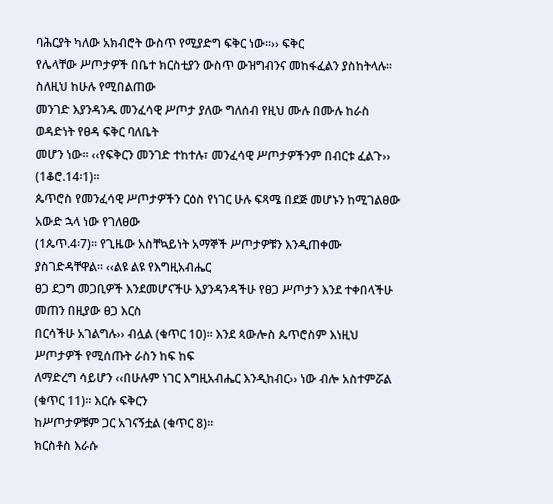ባሕርያት ካለው አክብሮት ውስጥ የሚያድግ ፍቅር ነው፡፡›› ፍቅር
የሌላቸው ሥጦታዎች በቤተ ክርስቲያን ውስጥ ውዝግብንና መከፋፈልን ያስከትላሉ፡፡ ስለዚህ ከሁሉ የሚበልጠው
መንገድ እያንዳንዱ መንፈሳዊ ሥጦታ ያለው ግለሰብ የዚህ ሙሉ በሙሉ ከራስ ወዳድነት የፀዳ ፍቅር ባለቤት
መሆን ነው፡፡ ‹‹የፍቅርን መንገድ ተከተሉ፣ መንፈሳዊ ሥጦታዎችንም በብርቱ ፈልጉ›› (1ቆሮ.14፡1)፡፡
ጴጥሮስ የመንፈሳዊ ሥጦታዎችን ርዕስ የነገር ሁሉ ፍጻሜ በደጅ መሆኑን ከሚገልፀው አውድ ኋላ ነው የገለፀው
(1ጴጥ.4፡7)፡፡ የጊዜው አስቸኳይነት አማኞች ሥጦታዎቹን እንዲጠቀሙ ያስገድዳቸዋል፡፡ ‹‹ልዩ ልዩ የእግዚአብሔር
ፀጋ ደጋግ መጋቢዎች እንደመሆናችሁ እያንዳንዳችሁ የፀጋ ሥጦታን እንደ ተቀበላችሁ መጠን በዚያው ፀጋ እርስ
በርሳችሁ አገልግሉ›› ብሏል (ቁጥር 10)፡፡ እንደ ጳውሎስ ጴጥሮስም እነዚህ ሥጦታዎች የሚሰጡት ራስን ከፍ ከፍ
ለማድረግ ሳይሆን ‹‹በሁሉም ነገር እግዚአብሔር እንዲከብር›› ነው ብሎ አስተምሯል (ቁጥር 11)፡፡ እርሱ ፍቅርን
ከሥጦታዎቹም ጋር አገናኝቷል (ቁጥር 8)፡፡
ክርስቶስ እራሱ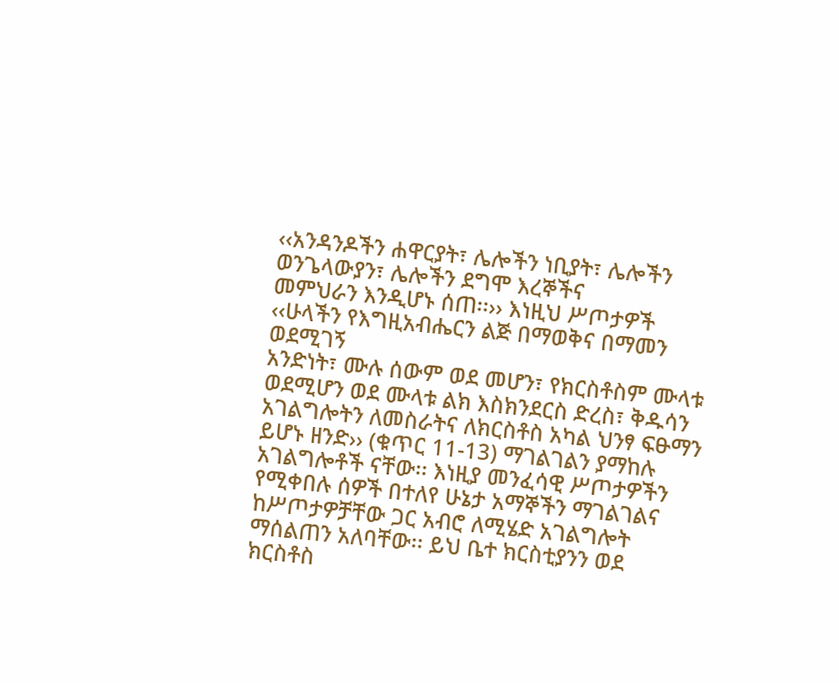‹‹አንዳንዶችን ሐዋርያት፣ ሌሎችን ነቢያት፣ ሌሎችን ወንጌላውያን፣ ሌሎችን ደግሞ እረኞችና
መምህራን እንዲሆኑ ሰጠ፡፡›› እነዚህ ሥጦታዎች ‹‹ሁላችን የእግዚአብሔርን ልጅ በማወቅና በማመን ወደሚገኝ
አንድነት፣ ሙሉ ሰውም ወደ መሆን፣ የክርስቶስም ሙላቱ ወደሚሆን ወደ ሙላቱ ልክ እስክንደርስ ድረስ፣ ቅዱሳን
አገልግሎትን ለመስራትና ለክርስቶስ አካል ህንፃ ፍፁማን ይሆኑ ዘንድ›› (ቁጥር 11-13) ማገልገልን ያማከሉ
አገልግሎቶች ናቸው፡፡ እነዚያ መንፈሳዊ ሥጦታዎችን የሚቀበሉ ሰዎች በተለየ ሁኔታ አማኞችን ማገልገልና
ከሥጦታዎቻቸው ጋር አብሮ ለሚሄድ አገልግሎት ማሰልጠን አለባቸው፡፡ ይህ ቤተ ክርስቲያንን ወደ ክርስቶስ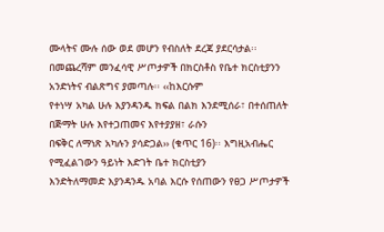ሙላትና ሙሉ ሰው ወደ መሆን የብስለት ደረጃ ያደርሳታል፡፡
በመጨረሻም መንፈሳዊ ሥጦታዎች በክርስቶስ የቤተ ክርስቲያንን አንድነትና ብልጽግና ያመጣሉ፡፡ ‹‹ከእርሱም
የተነሣ አካል ሁሉ እያንዳንዱ ክፍል በልክ እንደሚሰራ፣ በተሰጠለት በጅማት ሁሉ እየተጋጠመና እየተያያዘ፣ ራሱን
በፍቅር ለማነጽ አካሉን ያሳድጋል›› (ቁጥር 16)፡፡ እግዚአብሔር የሚፈልገውን ዓይነት እድገት ቤተ ክርስቲያን
እንድትለማመድ እያንዳንዱ አባል እርሱ የሰጠውን የፀጋ ሥጦታዎች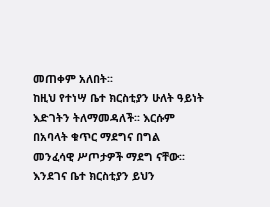መጠቀም አለበት፡፡
ከዚህ የተነሣ ቤተ ክርስቲያን ሁለት ዓይነት እድገትን ትለማመዳለች፡፡ እርሱም በአባላት ቁጥር ማደግና በግል
መንፈሳዊ ሥጦታዎች ማደግ ናቸው፡፡ እንደገና ቤተ ክርስቲያን ይህን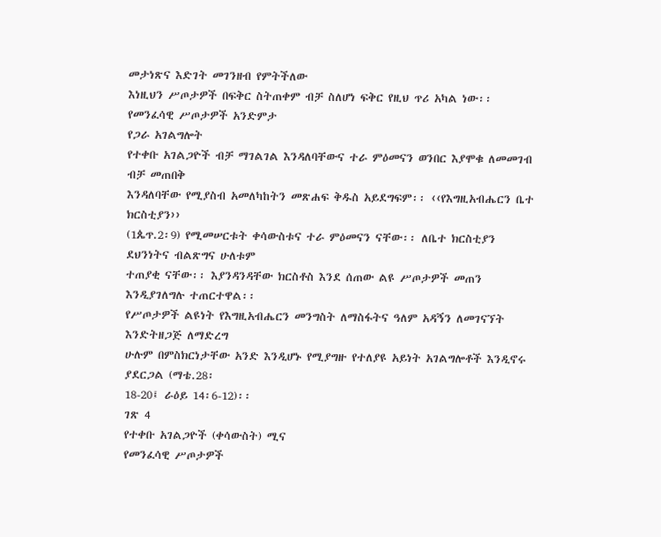መታነጽና እድገት መገንዘብ የምትችለው
እነዚህን ሥጦታዎች በፍቅር ስትጠቀም ብቻ ስለሆነ ፍቅር የዚህ ጥሪ አካል ነው፡፡
የመንፈሳዊ ሥጦታዎች አንድምታ
የጋራ አገልግሎት
የተቀቡ አገልጋዮች ብቻ ማገልገል እንዳለባቸውና ተራ ምዕመናን ወንበር እያሞቁ ለመመገብ ብቻ መጠበቅ
እንዳለባቸው የሚያስብ አመለካከትን መጽሐፍ ቅዱስ አይደግፍም፡፡ ‹‹የእግዚአብሔርን ቤተ ክርስቲያን››
(1ጴጥ.2፡9) የሚመሠርቱት ቀሳውስቱና ተራ ምዕመናን ናቸው፡፡ ለቤተ ክርስቲያን ደህንነትና ብልጽግና ሁለቱም
ተጠያቂ ናቸው፡፡ እያንዳንዳቸው ክርስቶስ እንደ ሰጠው ልዩ ሥጦታዎች መጠን እንዲያገለግሉ ተጠርተዋል፡፡
የሥጦታዎች ልዩነት የእግዚአብሔርን መንግስት ለማስፋትና ዓለም አዳኝን ለመገናኘት እንድትዘጋጅ ለማድረግ
ሁሉም በምስክርነታቸው አንድ እንዲሆኑ የሚያግዙ የተለያዩ አይነት አገልግሎቶች እንዲኖሩ ያደርጋል (ማቴ.28፡
18-20፤ ራዕይ 14፡6-12)፡፡
ገጽ 4
የተቀቡ አገልጋዮች (ቀሳውስት) ሚና
የመንፈሳዊ ሥጦታዎች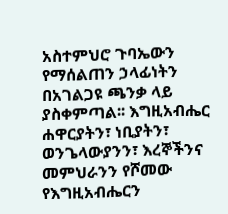አስተምህሮ ጉባኤውን የማሰልጠን ኃላፊነትን በአገልጋዩ ጫንቃ ላይ ያስቀምጣል፡፡ እግዚአብሔር
ሐዋርያትን፣ ነቢያትን፣ ወንጌላውያንን፣ እረኞችንና መምህራንን የሾመው የእግዚአብሔርን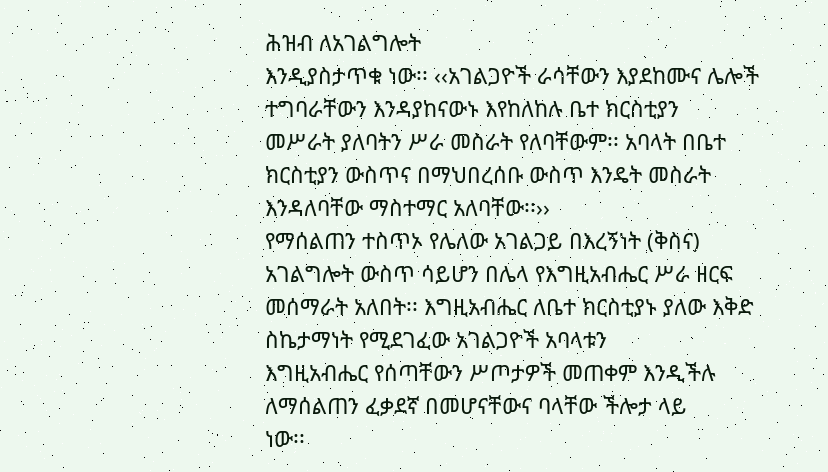ሕዝብ ለአገልግሎት
እንዲያስታጥቁ ነው፡፡ ‹‹አገልጋዮች ራሳቸውን እያደከሙና ሌሎች ተግባራቸውን እንዳያከናውኑ እየከለከሉ ቤተ ክርስቲያን
መሥራት ያለባትን ሥራ መስራት የለባቸውም፡፡ አባላት በቤተ ክርስቲያን ውስጥና በማህበረሰቡ ውስጥ እንዴት መስራት
እንዳለባቸው ማስተማር አለባቸው፡፡››
የማሰልጠን ተስጥኦ የሌለው አገልጋይ በእረኝነት (ቅስና) አገልግሎት ውስጥ ሳይሆን በሌላ የእግዚአብሔር ሥራ ዘርፍ
መሰማራት አለበት፡፡ እግዚአብሔር ለቤተ ክርስቲያኑ ያለው እቅድ ስኬታማነት የሚደገፈው አገልጋዮች አባላቱን
እግዚአብሔር የሰጣቸውን ሥጦታዎች መጠቀም እንዲችሉ ለማሰልጠን ፈቃደኛ በመሆናቸውና ባላቸው ችሎታ ላይ
ነው፡፡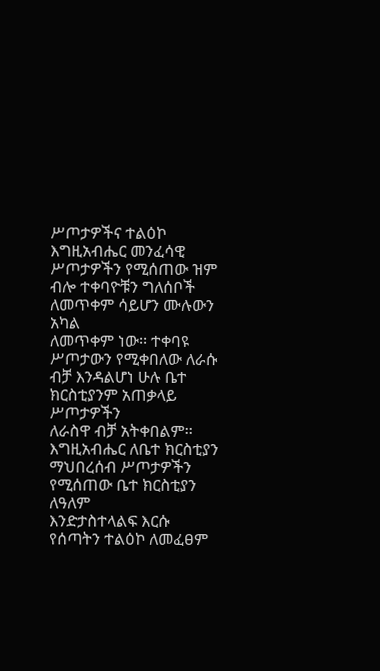ሥጦታዎችና ተልዕኮ
እግዚአብሔር መንፈሳዊ ሥጦታዎችን የሚሰጠው ዝም ብሎ ተቀባዮቹን ግለሰቦች ለመጥቀም ሳይሆን ሙሉውን አካል
ለመጥቀም ነው፡፡ ተቀባዩ ሥጦታውን የሚቀበለው ለራሱ ብቻ እንዳልሆነ ሁሉ ቤተ ክርስቲያንም አጠቃላይ ሥጦታዎችን
ለራስዋ ብቻ አትቀበልም፡፡ እግዚአብሔር ለቤተ ክርስቲያን ማህበረሰብ ሥጦታዎችን የሚሰጠው ቤተ ክርስቲያን ለዓለም
እንድታስተላልፍ እርሱ የሰጣትን ተልዕኮ ለመፈፀም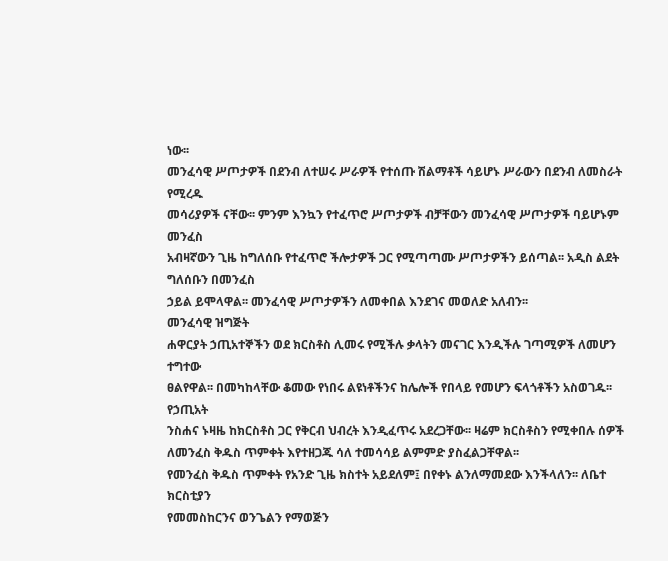ነው፡፡
መንፈሳዊ ሥጦታዎች በደንብ ለተሠሩ ሥራዎች የተሰጡ ሽልማቶች ሳይሆኑ ሥራውን በደንብ ለመስራት የሚረዱ
መሳሪያዎች ናቸው፡፡ ምንም እንኳን የተፈጥሮ ሥጦታዎች ብቻቸውን መንፈሳዊ ሥጦታዎች ባይሆኑም መንፈስ
አብዛኛውን ጊዜ ከግለሰቡ የተፈጥሮ ችሎታዎች ጋር የሚጣጣሙ ሥጦታዎችን ይሰጣል፡፡ አዲስ ልደት ግለሰቡን በመንፈስ
ኃይል ይሞላዋል፡፡ መንፈሳዊ ሥጦታዎችን ለመቀበል እንደገና መወለድ አለብን፡፡
መንፈሳዊ ዝግጅት
ሐዋርያት ኃጢአተኞችን ወደ ክርስቶስ ሊመሩ የሚችሉ ቃላትን መናገር እንዲችሉ ገጣሚዎች ለመሆን ተግተው
ፀልየዋል፡፡ በመካከላቸው ቆመው የነበሩ ልዩነቶችንና ከሌሎች የበላይ የመሆን ፍላጎቶችን አስወገዱ፡፡ የኃጢአት
ንስሐና ኑዛዜ ከክርስቶስ ጋር የቅርብ ህብረት እንዲፈጥሩ አደረጋቸው፡፡ ዛሬም ክርስቶስን የሚቀበሉ ሰዎች
ለመንፈስ ቅዱስ ጥምቀት እየተዘጋጁ ሳለ ተመሳሳይ ልምምድ ያስፈልጋቸዋል፡፡
የመንፈስ ቅዱስ ጥምቀት የአንድ ጊዜ ክስተት አይደለም፤ በየቀኑ ልንለማመደው እንችላለን፡፡ ለቤተ ክርስቲያን
የመመስከርንና ወንጌልን የማወጅን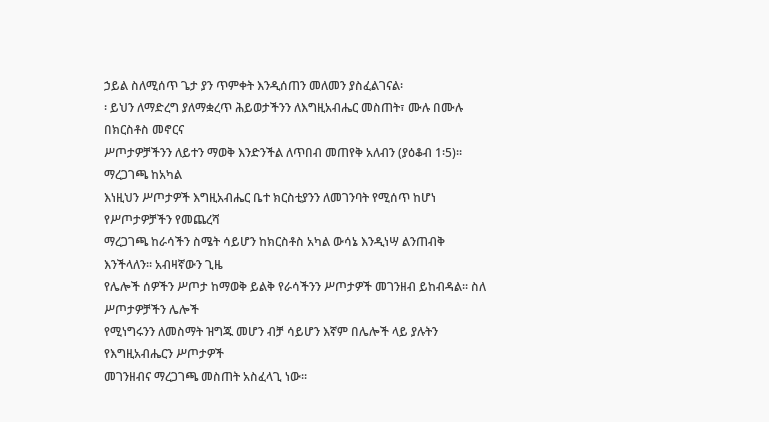ኃይል ስለሚሰጥ ጌታ ያን ጥምቀት እንዲሰጠን መለመን ያስፈልገናል፡
፡ ይህን ለማድረግ ያለማቋረጥ ሕይወታችንን ለእግዚአብሔር መስጠት፣ ሙሉ በሙሉ በክርስቶስ መኖርና
ሥጦታዎቻችንን ለይተን ማወቅ እንድንችል ለጥበብ መጠየቅ አለብን (ያዕቆብ 1፡5)፡፡
ማረጋገጫ ከአካል
እነዚህን ሥጦታዎች እግዚአብሔር ቤተ ክርስቲያንን ለመገንባት የሚሰጥ ከሆነ የሥጦታዎቻችን የመጨረሻ
ማረጋገጫ ከራሳችን ስሜት ሳይሆን ከክርስቶስ አካል ውሳኔ እንዲነሣ ልንጠብቅ እንችላለን፡፡ አብዛኛውን ጊዜ
የሌሎች ሰዎችን ሥጦታ ከማወቅ ይልቅ የራሳችንን ሥጦታዎች መገንዘብ ይከብዳል፡፡ ስለ ሥጦታዎቻችን ሌሎች
የሚነግሩንን ለመስማት ዝግጁ መሆን ብቻ ሳይሆን እኛም በሌሎች ላይ ያሉትን የእግዚአብሔርን ሥጦታዎች
መገንዘብና ማረጋገጫ መስጠት አስፈላጊ ነው፡፡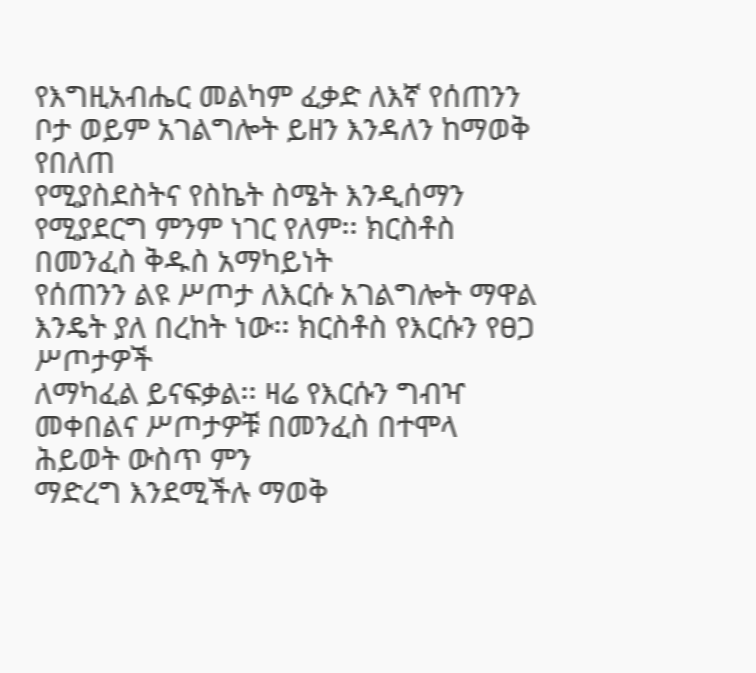የእግዚአብሔር መልካም ፈቃድ ለእኛ የሰጠንን ቦታ ወይም አገልግሎት ይዘን እንዳለን ከማወቅ የበለጠ
የሚያስደስትና የስኬት ስሜት እንዲሰማን የሚያደርግ ምንም ነገር የለም፡፡ ክርስቶስ በመንፈስ ቅዱስ አማካይነት
የሰጠንን ልዩ ሥጦታ ለእርሱ አገልግሎት ማዋል እንዴት ያለ በረከት ነው፡፡ ክርስቶስ የእርሱን የፀጋ ሥጦታዎች
ለማካፈል ይናፍቃል፡፡ ዛሬ የእርሱን ግብዣ መቀበልና ሥጦታዎቹ በመንፈስ በተሞላ ሕይወት ውስጥ ምን
ማድረግ እንደሚችሉ ማወቅ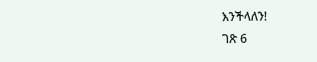እንችላለን!
ገጽ 6